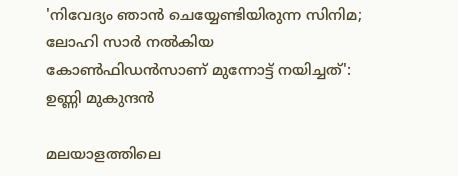'നിവേദ്യം ഞാൻ ചെയ്യേണ്ടിയിരുന്ന സിനിമ; ലോഹി സാർ നൽകിയ കോൺഫിഡൻസാണ് മുന്നോട്ട് നയിച്ചത്': ഉണ്ണി മുകുന്ദൻ

മലയാളത്തിലെ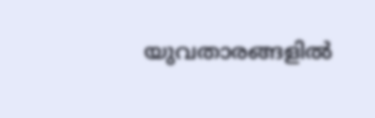യുവതാരങ്ങളിൽ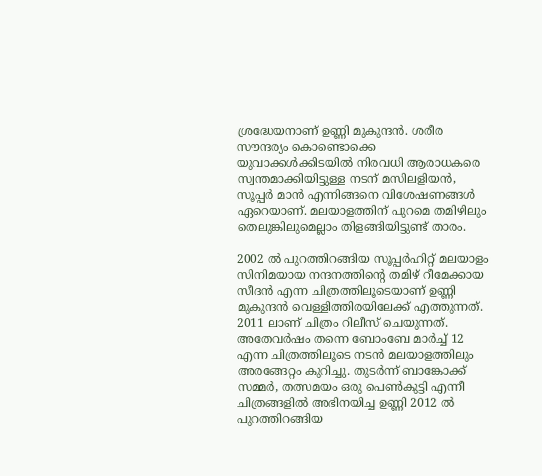ശ്രദ്ധേയനാണ് ഉണ്ണി മുകുന്ദൻ. ശരീര സൗന്ദര്യം കൊണ്ടൊക്കെ യുവാക്കൾക്കിടയിൽ നിരവധി ആരാധകരെ സ്വന്തമാക്കിയിട്ടുള്ള നടന് മസിലളിയൻ, സൂപ്പർ മാൻ എന്നിങ്ങനെ വിശേഷണങ്ങൾ ഏറെയാണ്. മലയാളത്തിന് പുറമെ തമിഴിലും തെലുങ്കിലുമെല്ലാം തിളങ്ങിയിട്ടുണ്ട് താരം.

2002 ൽ പുറത്തിറങ്ങിയ സൂപ്പർഹിറ്റ് മലയാളം സിനിമയായ നന്ദനത്തിന്റെ തമിഴ് റീമേക്കായ സീദൻ എന്ന ചിത്രത്തിലൂടെയാണ് ഉണ്ണി മുകുന്ദൻ വെള്ളിത്തിരയിലേക്ക് എത്തുന്നത്. 2011 ലാണ് ചിത്രം റിലീസ് ചെയുന്നത്. അതേവർഷം തന്നെ ബോംബേ മാർച്ച് 12 എന്ന ചിത്രത്തിലൂടെ നടൻ മലയാളത്തിലും അരങ്ങേറ്റം കുറിച്ചു. തുടർന്ന് ബാങ്കോക്ക് സമ്മർ, തത്സമയം ഒരു പെൺകുട്ടി എന്നീ ചിത്രങ്ങളിൽ അഭിനയിച്ച ഉണ്ണി 2012 ൽ പുറത്തിറങ്ങിയ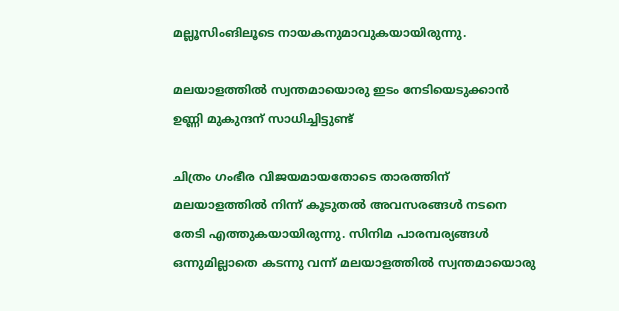മല്ലൂസിംങിലൂടെ നായകനുമാവുകയായിരുന്നു.

മലയാളത്തിൽ സ്വന്തമായൊരു ഇടം നേടിയെടുക്കാൻ ഉണ്ണി മുകുന്ദന് സാധിച്ചിട്ടുണ്ട്

ചിത്രം ഗംഭീര വിജയമായതോടെ താരത്തിന് മലയാളത്തിൽ നിന്ന് കൂടുതൽ അവസരങ്ങൾ നടനെ തേടി എത്തുകയായിരുന്നു. സിനിമ പാരമ്പര്യങ്ങൾ ഒന്നുമില്ലാതെ കടന്നു വന്ന് മലയാളത്തിൽ സ്വന്തമായൊരു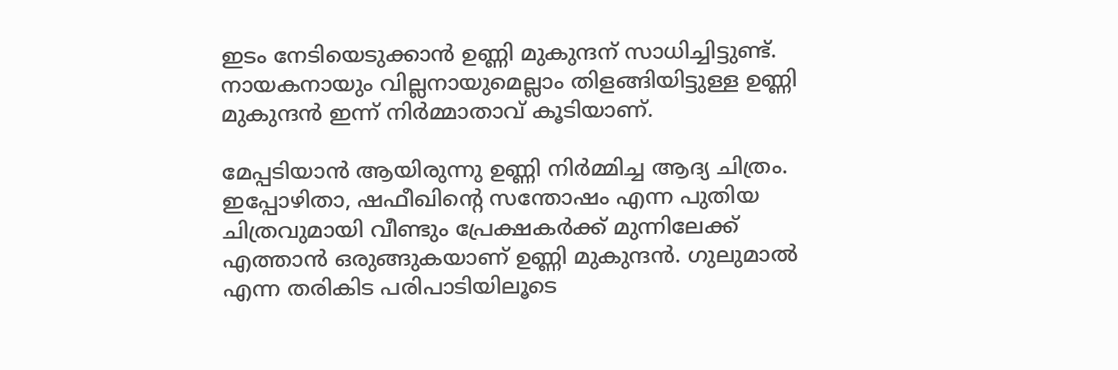ഇടം നേടിയെടുക്കാൻ ഉണ്ണി മുകുന്ദന് സാധിച്ചിട്ടുണ്ട്. നായകനായും വില്ലനായുമെല്ലാം തിളങ്ങിയിട്ടുള്ള ഉണ്ണി മുകുന്ദന്‍ ഇന്ന് നിർമ്മാതാവ് കൂടിയാണ്.

മേപ്പടിയാൻ ആയിരുന്നു ഉണ്ണി നിർമ്മിച്ച ആദ്യ ചിത്രം. ഇപ്പോഴിതാ, ഷഫീഖിന്റെ സന്തോഷം എന്ന പുതിയ ചിത്രവുമായി വീണ്ടും പ്രേക്ഷകർക്ക് മുന്നിലേക്ക് എത്താൻ ഒരുങ്ങുകയാണ് ഉണ്ണി മുകുന്ദൻ. ഗുലുമാൽ എന്ന തരികിട പരിപാടിയിലൂടെ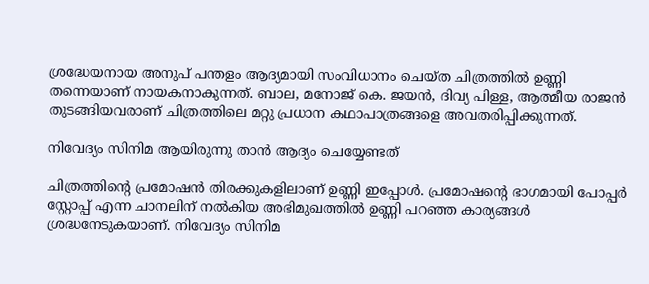ശ്രദ്ധേയനായ അനുപ് പന്തളം ആദ്യമായി സംവിധാനം ചെയ്ത ചിത്രത്തിൽ ഉണ്ണി തന്നെയാണ് നായകനാകുന്നത്. ബാല, മനോജ് കെ. ജയൻ, ദിവ്യ പിള്ള, ആത്മീയ രാജൻ തുടങ്ങിയവരാണ് ചിത്രത്തിലെ മറ്റു പ്രധാന കഥാപാത്രങ്ങളെ അവതരിപ്പിക്കുന്നത്.

നിവേദ്യം സിനിമ ആയിരുന്നു താൻ ആദ്യം ചെയ്യേണ്ടത്

ചിത്രത്തിന്റെ പ്രമോഷൻ തിരക്കുകളിലാണ് ഉണ്ണി ഇപ്പോൾ. പ്രമോഷന്റെ ഭാഗമായി പോപ്പർ സ്റ്റോപ്പ് എന്ന ചാനലിന് നൽകിയ അഭിമുഖത്തിൽ ഉണ്ണി പറഞ്ഞ കാര്യങ്ങൾ ശ്രദ്ധനേടുകയാണ്. നിവേദ്യം സിനിമ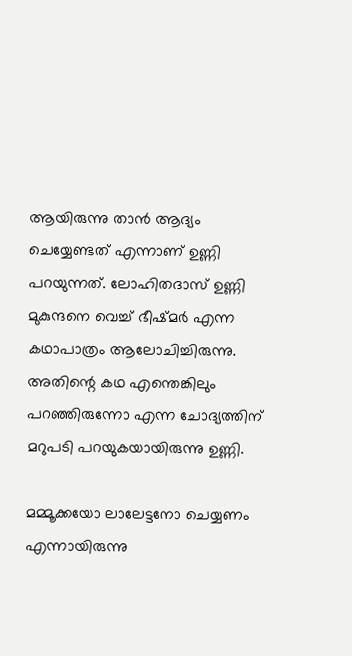ആയിരുന്നു താൻ ആദ്യം ചെയ്യേണ്ടത് എന്നാണ് ഉണ്ണി പറയുന്നത്. ലോഹിതദാസ് ഉണ്ണി മുകുന്ദനെ വെച്ച് ഭീഷ്മർ എന്ന കഥാപാത്രം ആലോചിച്ചിരുന്നു. അതിന്റെ കഥ എന്തെങ്കിലും പറഞ്ഞിരുന്നോ എന്ന ചോദ്യത്തിന് മറുപടി പറയുകയായിരുന്നു ഉണ്ണി.

മമ്മൂക്കയോ ലാലേട്ടനോ ചെയ്യണം എന്നായിരുന്നു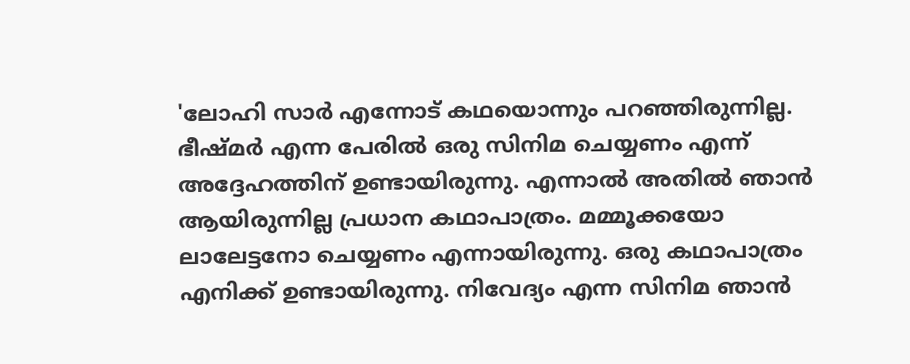'ലോഹി സാർ എന്നോട് കഥയൊന്നും പറഞ്ഞിരുന്നില്ല. ഭീഷ്മർ എന്ന പേരിൽ ഒരു സിനിമ ചെയ്യണം എന്ന് അദ്ദേഹത്തിന് ഉണ്ടായിരുന്നു. എന്നാൽ അതിൽ ഞാൻ ആയിരുന്നില്ല പ്രധാന കഥാപാത്രം. മമ്മൂക്കയോ ലാലേട്ടനോ ചെയ്യണം എന്നായിരുന്നു. ഒരു കഥാപാത്രം എനിക്ക് ഉണ്ടായിരുന്നു. നിവേദ്യം എന്ന സിനിമ ഞാൻ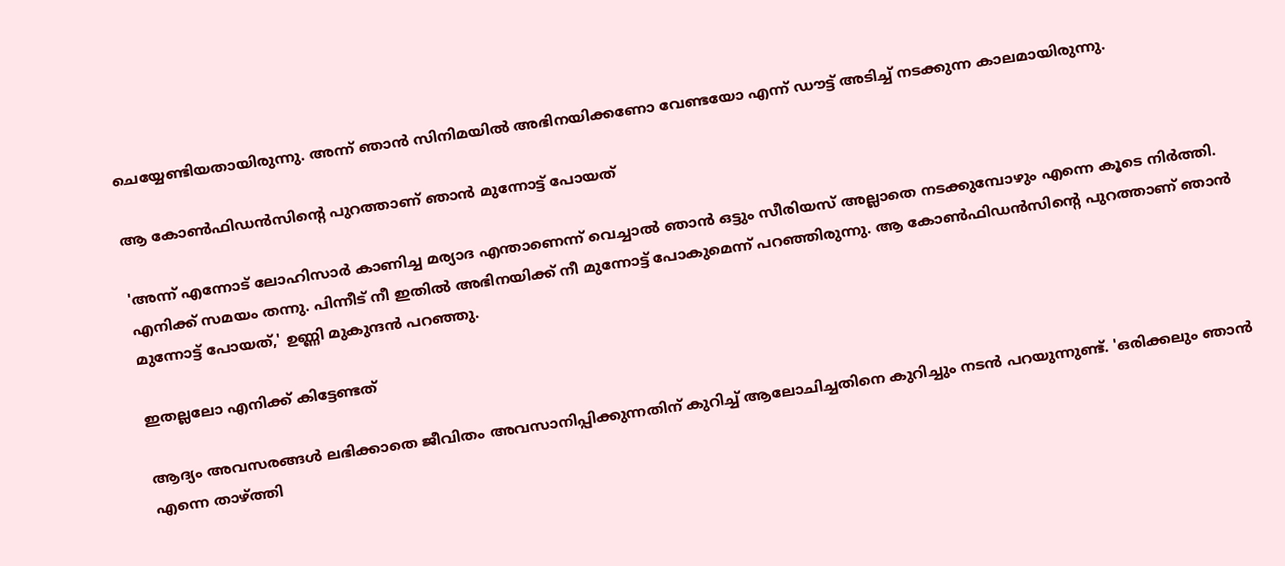ചെയ്യേണ്ടിയതായിരുന്നു. അന്ന് ഞാൻ സിനിമയിൽ അഭിനയിക്കണോ വേണ്ടയോ എന്ന് ഡൗട്ട് അടിച്ച് നടക്കുന്ന കാലമായിരുന്നു.

ആ കോൺഫിഡൻസിന്റെ പുറത്താണ് ഞാൻ മുന്നോട്ട് പോയത്

'അന്ന് എന്നോട് ലോഹിസാർ കാണിച്ച മര്യാദ എന്താണെന്ന് വെച്ചാൽ ഞാൻ ഒട്ടും സീരിയസ് അല്ലാതെ നടക്കുമ്പോഴും എന്നെ കൂടെ നിർത്തി. എനിക്ക് സമയം തന്നു. പിന്നീട് നീ ഇതിൽ അഭിനയിക്ക് നീ മുന്നോട്ട് പോകുമെന്ന് പറഞ്ഞിരുന്നു. ആ കോൺഫിഡൻസിന്റെ പുറത്താണ് ഞാൻ മുന്നോട്ട് പോയത്,' ഉണ്ണി മുകുന്ദൻ പറഞ്ഞു.

ഇതല്ലലോ എനിക്ക് കിട്ടേണ്ടത്

ആദ്യം അവസരങ്ങൾ ലഭിക്കാതെ ജീവിതം അവസാനിപ്പിക്കുന്നതിന് കുറിച്ച് ആലോചിച്ചതിനെ കുറിച്ചും നടൻ പറയുന്നുണ്ട്. 'ഒരിക്കലും ഞാൻ എന്നെ താഴ്ത്തി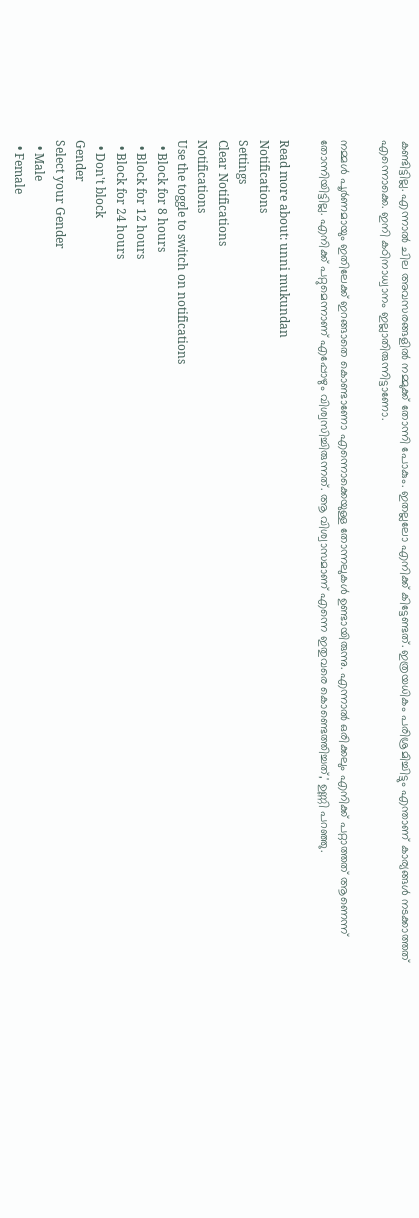കണ്ടിട്ടില്ല. എന്നാൽ ചില അവസരങ്ങളിൽ നമ്മുക്ക് തോന്നി പോകും. ഇതല്ലലോ എനിക്ക് കിട്ടേണ്ടത്. ഇത്രയധികം പരിശ്രമിച്ചിട്ടും എന്താണ് കാര്യങ്ങൾ നടക്കാത്തത് എന്നൊക്കെ. ഇനി കഠിനാധ്വാനം ഇല്ലാതിരുന്നിട്ടാണോ.

നമ്മൾ പൂർണമായും ഇതിലേക്ക് ഇറങ്ങാതെ കൊണ്ടാണോ എന്നൊക്കെയുള്ള തോന്നലുകൾ ഉണ്ടായിരുന്നു. എന്നാൽ ഒരിക്കലും എനിക്ക് പറ്റാത്തത് ആണെന്ന് തോന്നിയിട്ടില്ല. എനിക്ക് പറ്റുമെന്നാണ് എപ്പോഴും വിശ്വസിച്ചിരുന്നത്. ആ വിശ്വാസമാണ് എന്നെ ഇതുവരെ കൊണ്ടെത്തിച്ചത്,' ഉണ്ണി പറഞ്ഞു.

Read more about: unni mukundan
Notifications
Settings
Clear Notifications
Notifications
Use the toggle to switch on notifications
  • Block for 8 hours
  • Block for 12 hours
  • Block for 24 hours
  • Don't block
Gender
Select your Gender
  • Male
  • Female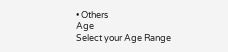• Others
Age
Select your Age Range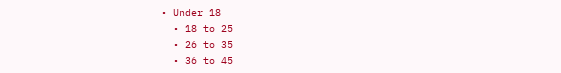• Under 18
  • 18 to 25
  • 26 to 35
  • 36 to 45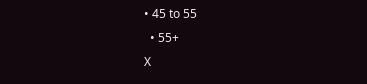• 45 to 55
  • 55+
X